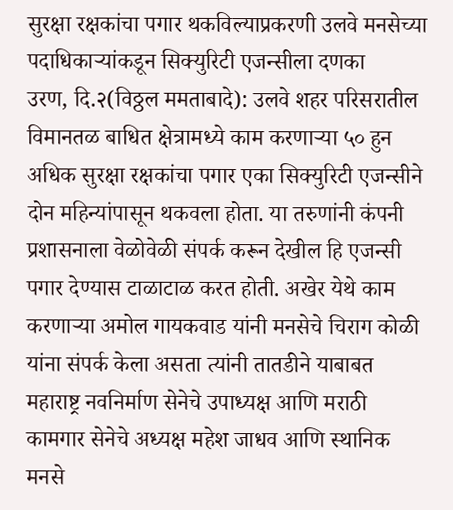सुरक्षा रक्षकांचा पगार थकविल्याप्रकरणी उलवे मनसेच्या पदाधिकाऱ्यांकडून सिक्युरिटी एजन्सीला दणका
उरण, दि.२(विठ्ठल ममताबादे): उलवे शहर परिसरातील विमानतळ बाधित क्षेत्रामध्ये काम करणाऱ्या ५० हुन अधिक सुरक्षा रक्षकांचा पगार एका सिक्युरिटी एजन्सीने दोन महिन्यांपासून थकवला होता. या तरुणांनी कंपनी प्रशासनाला वेळोवेळी संपर्क करून देखील हि एजन्सी पगार देण्यास टाळाटाळ करत होती. अखेर येथे काम करणाऱ्या अमोल गायकवाड यांनी मनसेचे चिराग कोळी यांना संपर्क केला असता त्यांनी तातडीने याबाबत महाराष्ट्र नवनिर्माण सेनेचे उपाध्यक्ष आणि मराठी कामगार सेनेचे अध्यक्ष महेश जाधव आणि स्थानिक मनसे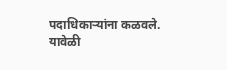पदाधिकाऱ्यांना कळवले.
यावेळी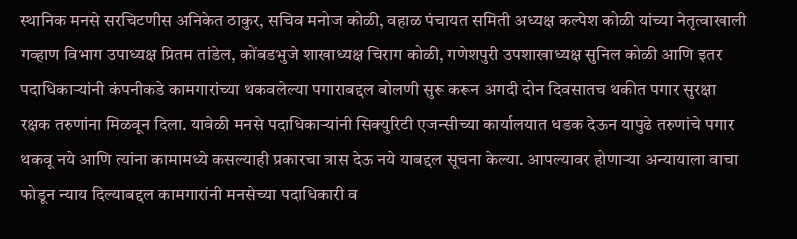स्थानिक मनसे सरचिटणीस अनिकेत ठाकुर, सचिव मनोज कोळी, वहाळ पंचायत समिती अध्यक्ष कल्पेश कोळी यांच्या नेतृत्वाखाली गव्हाण विभाग उपाध्यक्ष प्रितम तांडेल, कोंबडभुजे शाखाध्यक्ष चिराग कोळी, गणेशपुरी उपशाखाध्यक्ष सुनिल कोळी आणि इतर पदाधिकाऱ्यांनी कंपनीकडे कामगारांच्या थकवलेल्या पगाराबद्दल बोलणी सुरू करून अगदी दोन दिवसातच थकीत पगार सुरक्षा रक्षक तरुणांना मिळवून दिला. यावेळी मनसे पदाधिकाऱ्यांनी सिक्युरिटी एजन्सीच्या कार्यालयात धडक देऊन यापुढे तरुणांचे पगार थकवू नये आणि त्यांना कामामध्ये कसल्याही प्रकारचा त्रास देऊ नये याबद्दल सूचना केल्या. आपल्यावर होणाऱ्या अन्यायाला वाचा फोडून न्याय दिल्याबद्दल कामगारांनी मनसेच्या पदाधिकारी व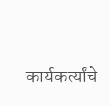कार्यकर्त्यांचे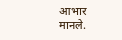आभार मानले.